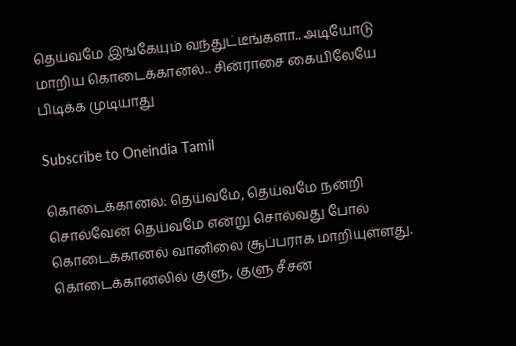தெய்வமே இங்கேயும் வந்துட்டீங்களா.. அடியோடு மாறிய கொடைக்கானல்.. சின்ராசை கையிலேயே பிடிக்க முடியாது

Subscribe to Oneindia Tamil

கொடைக்கானல்: தெய்வமே, தெய்வமே நன்றி சொல்வேன் தெய்வமே என்று சொல்வது போல் கொடைக்கானல் வானிலை சூப்பராக மாறியுள்ளது. கொடைக்கானலில் குளு, குளு சீசன்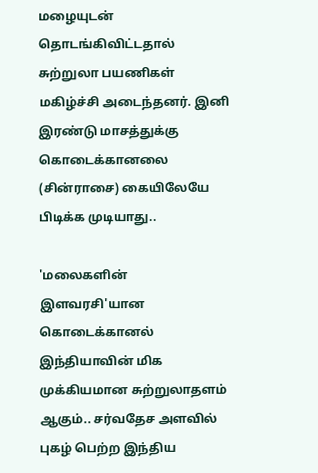மழையுடன் தொடங்கிவிட்டதால் சுற்றுலா பயணிகள் மகிழ்ச்சி அடைந்தனர். இனி இரண்டு மாசத்துக்கு கொடைக்கானலை (சின்ராசை) கையிலேயே பிடிக்க முடியாது..

'மலைகளின் இளவரசி'யான கொடைக்கானல் இந்தியாவின் மிக முக்கியமான சுற்றுலாதளம் ஆகும்.. சர்வதேச அளவில் புகழ் பெற்ற இந்திய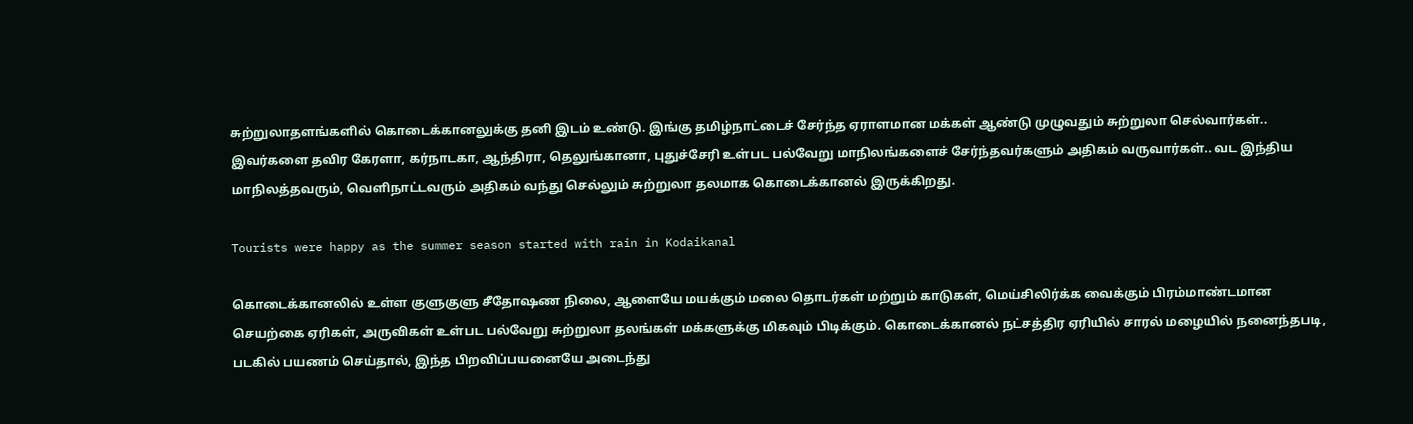சுற்றுலாதளங்களில் கொடைக்கானலுக்கு தனி இடம் உண்டு. இங்கு தமிழ்நாட்டைச் சேர்ந்த ஏராளமான மக்கள் ஆண்டு முழுவதும் சுற்றுலா செல்வார்கள்.. இவர்களை தவிர கேரளா, கர்நாடகா, ஆந்திரா, தெலுங்கானா, புதுச்சேரி உள்பட பல்வேறு மாநிலங்களைச் சேர்ந்தவர்களும் அதிகம் வருவார்கள்.. வட இந்திய மாநிலத்தவரும், வெளிநாட்டவரும் அதிகம் வந்து செல்லும் சுற்றுலா தலமாக கொடைக்கானல் இருக்கிறது.

Tourists were happy as the summer season started with rain in Kodaikanal

கொடைக்கானலில் உள்ள குளுகுளு சீதோஷண நிலை, ஆளையே மயக்கும் மலை தொடர்கள் மற்றும் காடுகள், மெய்சிலிர்க்க வைக்கும் பிரம்மாண்டமான செயற்கை ஏரிகள், அருவிகள் உள்பட பல்வேறு சுற்றுலா தலங்கள் மக்களுக்கு மிகவும் பிடிக்கும். கொடைக்கானல் நட்சத்திர ஏரியில் சாரல் மழையில் நனைந்தபடி, படகில் பயணம் செய்தால், இந்த பிறவிப்பயனையே அடைந்து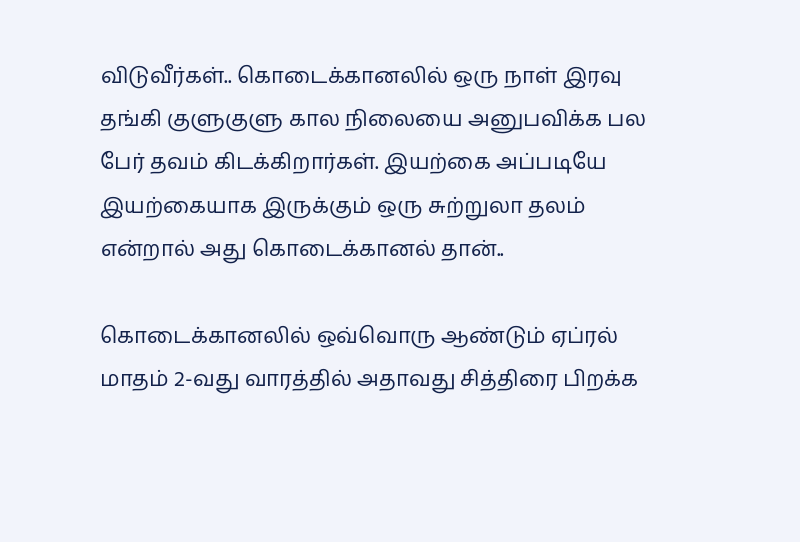விடுவீர்கள்.. கொடைக்கானலில் ஒரு நாள் இரவு தங்கி குளுகுளு கால நிலையை அனுபவிக்க பல பேர் தவம் கிடக்கிறார்கள். இயற்கை அப்படியே இயற்கையாக இருக்கும் ஒரு சுற்றுலா தலம் என்றால் அது கொடைக்கானல் தான்..

கொடைக்கானலில் ஒவ்வொரு ஆண்டும் ஏப்ரல் மாதம் 2-வது வாரத்தில் அதாவது சித்திரை பிறக்க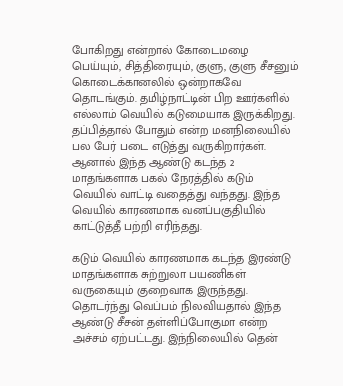போகிறது என்றால் கோடைமழை பெய்யும், சித்திரையும், குளு, குளு சீசனும் கொடைக்கானலில் ஒன்றாகவே தொடங்கும். தமிழ்நாட்டின் பிற ஊர்களில் எல்லாம் வெயில் கடுமையாக இருக்கிறது. தப்பித்தால் போதும் என்ற மனநிலையில் பல பேர் படை எடுத்து வருகிறார்கள். ஆனால் இந்த ஆண்டு கடந்த 2 மாதங்களாக பகல் நேரத்தில் கடும் வெயில் வாட்டி வதைத்து வந்தது. இந்த வெயில் காரணமாக வனப்பகுதியில் காட்டுத்தீ பற்றி எரிந்தது.

கடும் வெயில் காரணமாக கடந்த இரண்டு மாதங்களாக சுற்றுலா பயணிகள் வருகையும் குறைவாக இருந்தது. தொடர்ந்து வெப்பம் நிலவியதால் இந்த ஆண்டு சீசன் தள்ளிப்போகுமா என்ற அச்சம் ஏற்பட்டது. இந்நிலையில் தென்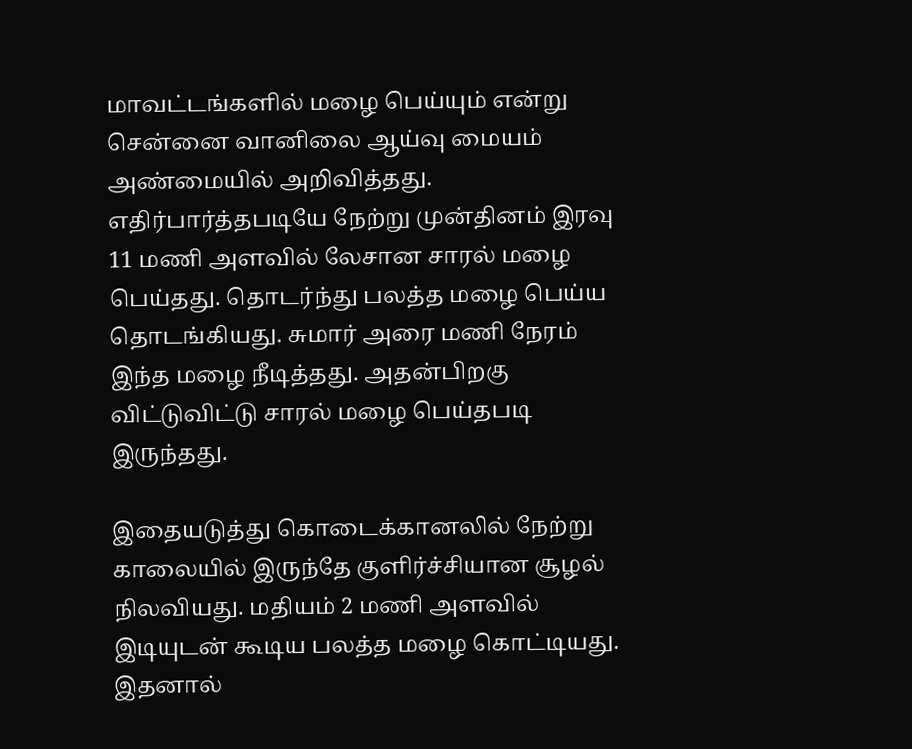மாவட்டங்களில் மழை பெய்யும் என்று சென்னை வானிலை ஆய்வு மையம் அண்மையில் அறிவித்தது. எதிர்பார்த்தபடியே நேற்று முன்தினம் இரவு 11 மணி அளவில் லேசான சாரல் மழை பெய்தது. தொடர்ந்து பலத்த மழை பெய்ய தொடங்கியது. சுமார் அரை மணி நேரம் இந்த மழை நீடித்தது. அதன்பிறகு விட்டுவிட்டு சாரல் மழை பெய்தபடி இருந்தது.

இதையடுத்து கொடைக்கானலில் நேற்று காலையில் இருந்தே குளிர்ச்சியான சூழல் நிலவியது. மதியம் 2 மணி அளவில் இடியுடன் கூடிய பலத்த மழை கொட்டியது. இதனால்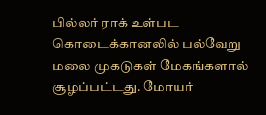பில்லர் ராக் உள்பட கொடைக்கானலில் பல்வேறு மலை முகடுகள் மேகங்களால் சூழப்பட்டது. மோயர்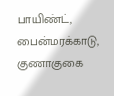பாயிண்ட், பைன்மரக்காடு, குணாகுகை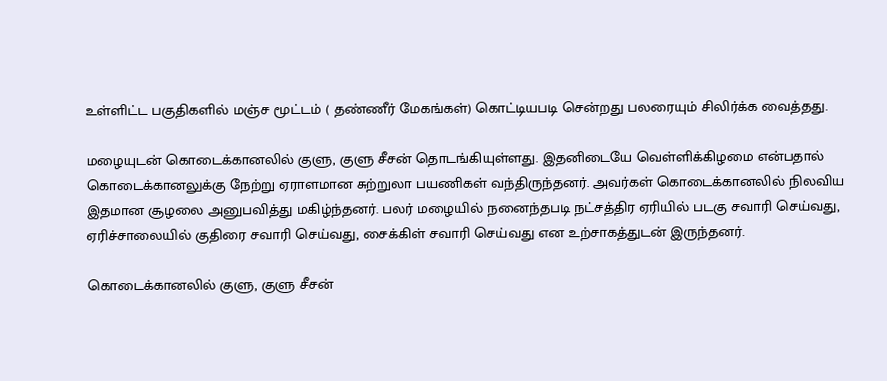உள்ளிட்ட பகுதிகளில் மஞ்ச மூட்டம் ( தண்ணீர் மேகங்கள்) கொட்டியபடி சென்றது பலரையும் சிலிர்க்க வைத்தது.

மழையுடன் கொடைக்கானலில் குளு, குளு சீசன் தொடங்கியுள்ளது. இதனிடையே வெள்ளிக்கிழமை என்பதால் கொடைக்கானலுக்கு நேற்று ஏராளமான சுற்றுலா பயணிகள் வந்திருந்தனர். அவர்கள் கொடைக்கானலில் நிலவிய இதமான சூழலை அனுபவித்து மகிழ்ந்தனர். பலர் மழையில் நனைந்தபடி நட்சத்திர ஏரியில் படகு சவாரி செய்வது, ஏரிச்சாலையில் குதிரை சவாரி செய்வது, சைக்கிள் சவாரி செய்வது என உற்சாகத்துடன் இருந்தனர்.

கொடைக்கானலில் குளு, குளு சீசன்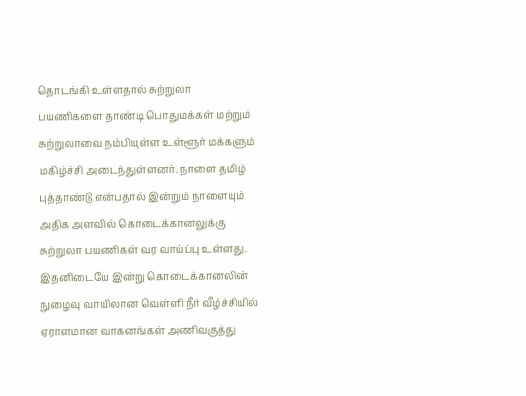தொடங்கி உள்ளதால் சுற்றுலா பயணிகளை தாண்டி பொதுமக்கள் மற்றும் சுற்றுலாவை நம்பியுள்ள உள்ளூர் மக்களும் மகிழ்ச்சி அடைந்துள்ளனர். நாளை தமிழ் புத்தாண்டு என்பதால் இன்றும் நாளையும் அதிக அளவில் கொடைக்கானலுக்கு சுற்றுலா பயணிகள் வர வாய்ப்பு உள்ளது. இதனிடையே இன்று கொடைக்கானலின் நுழைவு வாயிலான வெள்ளி நீர் வீழ்ச்சியில் ஏராளமான வாகனங்கள் அணிவகுத்து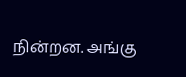நின்றன. அங்கு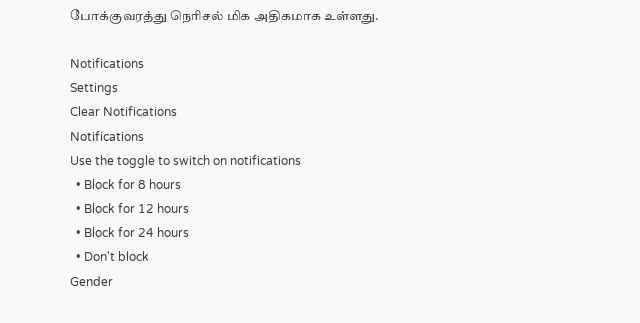போக்குவரத்து நெரிசல் மிக அதிகமாக உள்ளது.

Notifications
Settings
Clear Notifications
Notifications
Use the toggle to switch on notifications
  • Block for 8 hours
  • Block for 12 hours
  • Block for 24 hours
  • Don't block
Gender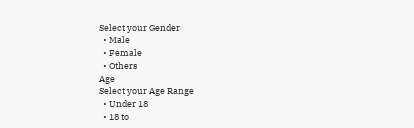Select your Gender
  • Male
  • Female
  • Others
Age
Select your Age Range
  • Under 18
  • 18 to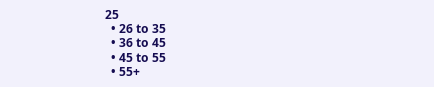25
  • 26 to 35
  • 36 to 45
  • 45 to 55
  • 55+